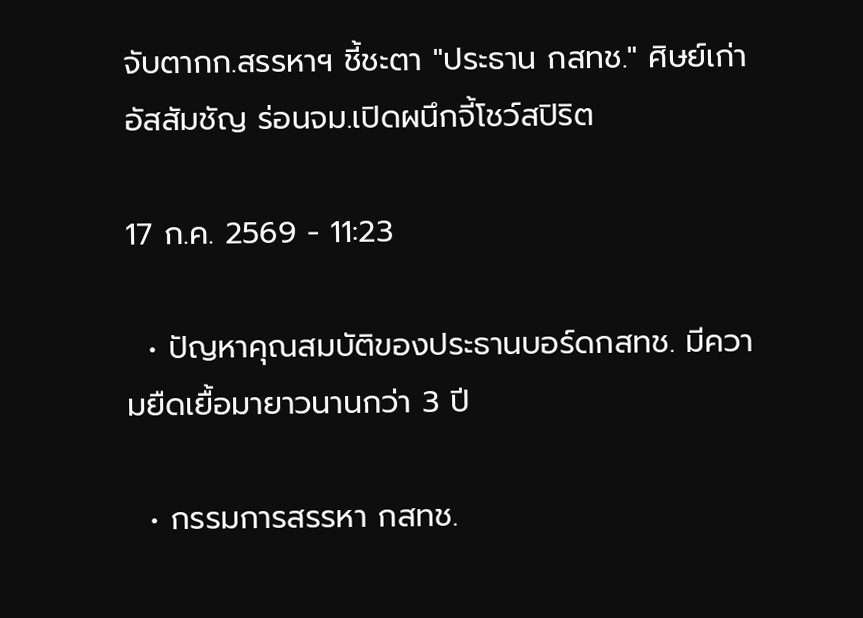จับตากก.สรรหาฯ ชี้ชะตา "ประธาน กสทช." ศิษย์เก่าอัสสัมชัญ ร่อนจม.เปิดผนึกจี้โชว์สปิริต

17 ก.ค. 2569 - 11:23

  • ปัญหาคุณสมบัติของประธานบอร์ดกสทช. มีความยืดเยื้อมายาวนานกว่า 3 ปี

  • กรรมการสรรหา กสทช.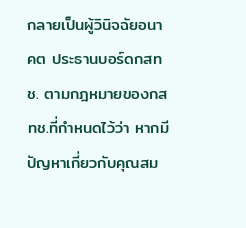กลายเป็นผู้วินิจฉัยอนาคต ประธานบอร์ดกสทช. ตามกฎหมายของกสทช.ที่กำหนดไว้ว่า หากมีปัญหาเกี่ยวกับคุณสม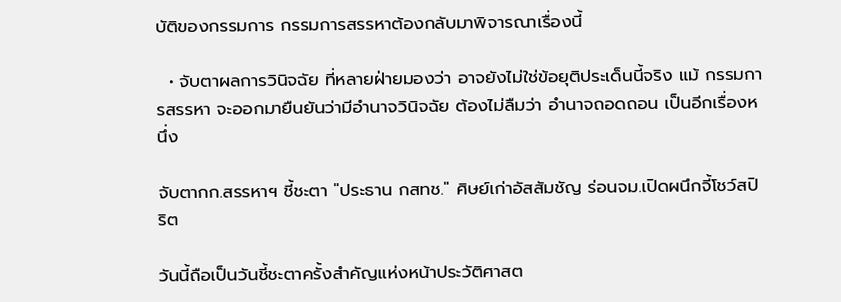บัติของกรรมการ กรรมการสรรหาต้องกลับมาพิจารณาเรื่องนี้

  • จับตาผลการวินิจฉัย ที่หลายฝ่ายมองว่า อาจยังไม่ใช่ข้อยุติประเด็นนี้จริง แม้ กรรมการสรรหา จะออกมายืนยันว่ามีอำนาจวินิจฉัย ต้องไม่ลืมว่า อำนาจถอดถอน เป็นอีกเรื่องหนึ่ง

จับตากก.สรรหาฯ ชี้ชะตา "ประธาน กสทช." ศิษย์เก่าอัสสัมชัญ ร่อนจม.เปิดผนึกจี้โชว์สปิริต

วันนี้ถือเป็นวันชี้ชะตาครั้งสำคัญแห่งหน้าประวัติศาสต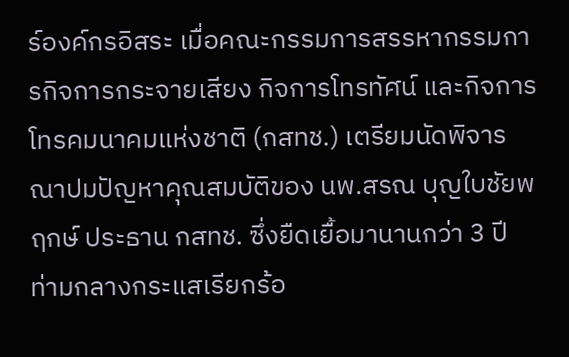ร์องค์กรอิสระ เมื่อคณะกรรมการสรรหากรรมการกิจการกระจายเสียง กิจการโทรทัศน์ และกิจการโทรคมนาคมแห่งชาติ (กสทช.) เตรียมนัดพิจารณาปมปัญหาคุณสมบัติของ นพ.สรณ บุญใบชัยพฤกษ์ ประธาน กสทช. ซึ่งยืดเยื้อมานานกว่า 3 ปี ท่ามกลางกระแสเรียกร้อ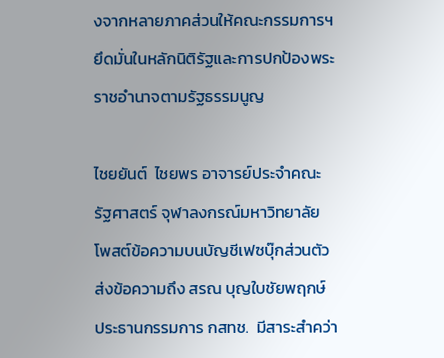งจากหลายภาคส่วนให้คณะกรรมการฯ ยึดมั่นในหลักนิติรัฐและการปกป้องพระราชอำนาจตามรัฐธรรมนูญ

ไชยยันต์  ไชยพร อาจารย์ประจำคณะรัฐศาสตร์ จุฬาลงกรณ์มหาวิทยาลัย โพสต์ข้อความบนบัญชีเฟซบุ๊กส่วนตัว ส่งข้อความถึง สรณ บุญใบชัยพฤกษ์ ประธานกรรมการ กสทช.  มีสาระสำคว่า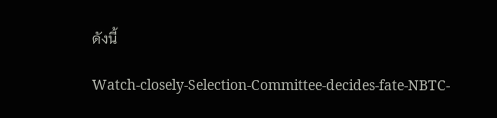ดังนี้

Watch-closely-Selection-Committee-decides-fate-NBTC-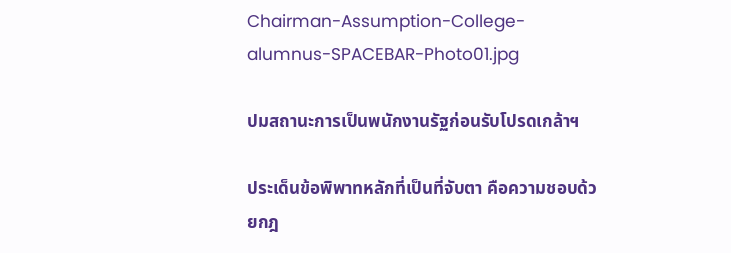Chairman-Assumption-College-alumnus-SPACEBAR-Photo01.jpg

ปมสถานะการเป็นพนักงานรัฐก่อนรับโปรดเกล้าฯ

ประเด็นข้อพิพาทหลักที่เป็นที่จับตา คือความชอบด้วยกฎ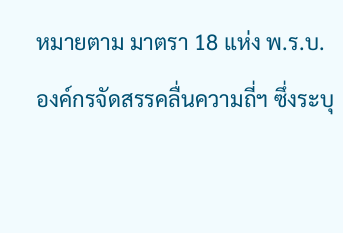หมายตาม มาตรา 18 แห่ง พ.ร.บ.องค์กรจัดสรรคลื่นความถี่ฯ ซึ่งระบุ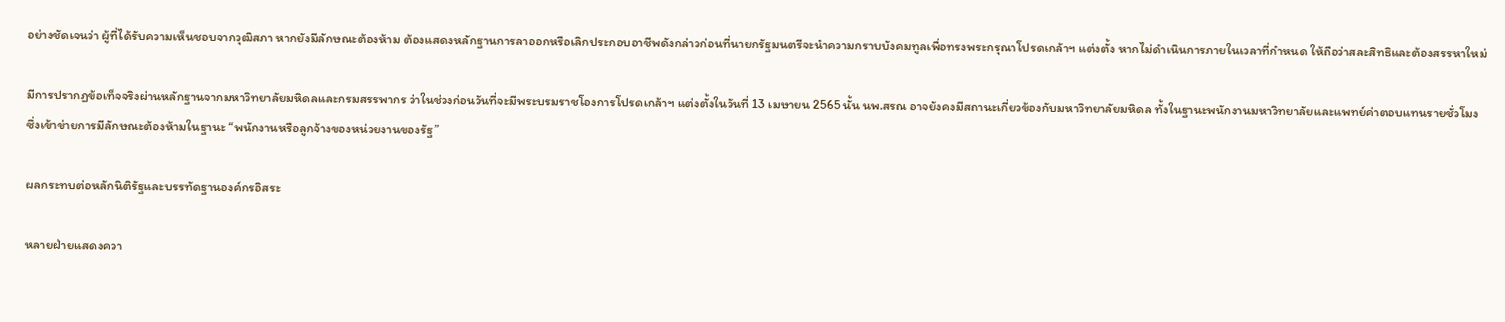อย่างชัดเจนว่า ผู้ที่ได้รับความเห็นชอบจากวุฒิสภา หากยังมีลักษณะต้องห้าม ต้องแสดงหลักฐานการลาออกหรือเลิกประกอบอาชีพดังกล่าวก่อนที่นายกรัฐมนตรีจะนำความกราบบังคมทูลเพื่อทรงพระกรุณาโปรดเกล้าฯ แต่งตั้ง หากไม่ดำเนินการภายในเวลาที่กำหนด ให้ถือว่าสละสิทธิและต้องสรรหาใหม่

มีการปรากฏข้อเท็จจริงผ่านหลักฐานจากมหาวิทยาลัยมหิดลและกรมสรรพากร ว่าในช่วงก่อนวันที่จะมีพระบรมราชโองการโปรดเกล้าฯ แต่งตั้งในวันที่ 13 เมษายน 2565 นั้น นพ.สรณ อาจยังคงมีสถานะเกี่ยวข้องกับมหาวิทยาลัยมหิดล ทั้งในฐานะพนักงานมหาวิทยาลัยและแพทย์ค่าตอบแทนรายชั่วโมง ซึ่งเข้าข่ายการมีลักษณะต้องห้ามในฐานะ “พนักงานหรือลูกจ้างของหน่วยงานของรัฐ”

ผลกระทบต่อหลักนิติรัฐและบรรทัดฐานองค์กรอิสระ

หลายฝ่ายแสดงควา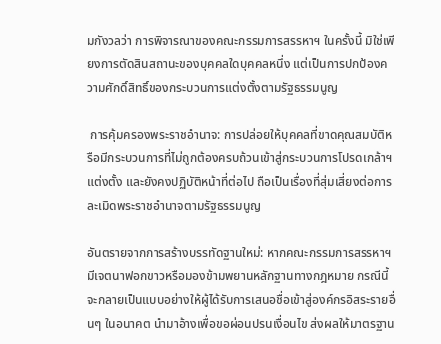มกังวลว่า การพิจารณาของคณะกรรมการสรรหาฯ ในครั้งนี้ มิใช่เพียงการตัดสินสถานะของบุคคลใดบุคคลหนึ่ง แต่เป็นการปกป้องความศักดิ์สิทธิ์ของกระบวนการแต่งตั้งตามรัฐธรรมนูญ

 การคุ้มครองพระราชอำนาจ: การปล่อยให้บุคคลที่ขาดคุณสมบัติหรือมีกระบวนการที่ไม่ถูกต้องครบถ้วนเข้าสู่กระบวนการโปรดเกล้าฯ แต่งตั้ง และยังคงปฏิบัติหน้าที่ต่อไป ถือเป็นเรื่องที่สุ่มเสี่ยงต่อการละเมิดพระราชอำนาจตามรัฐธรรมนูญ

อันตรายจากการสร้างบรรทัดฐานใหม่: หากคณะกรรมการสรรหาฯ มีเจตนาฟอกขาวหรือมองข้ามพยานหลักฐานทางกฎหมาย กรณีนี้จะกลายเป็นแบบอย่างให้ผู้ได้รับการเสนอชื่อเข้าสู่องค์กรอิสระรายอื่นๆ ในอนาคต นำมาอ้างเพื่อขอผ่อนปรนเงื่อนไข ส่งผลให้มาตรฐาน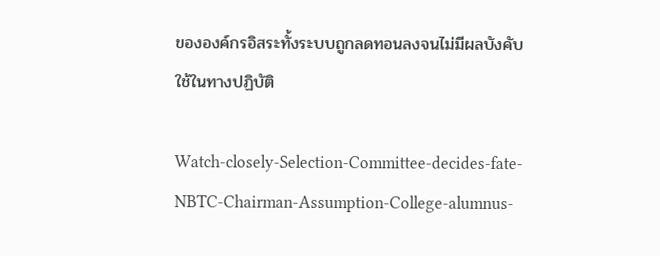ขององค์กรอิสระทั้งระบบถูกลดทอนลงจนไม่มีผลบังคับใช้ในทางปฏิบัติ

Watch-closely-Selection-Committee-decides-fate-NBTC-Chairman-Assumption-College-alumnus-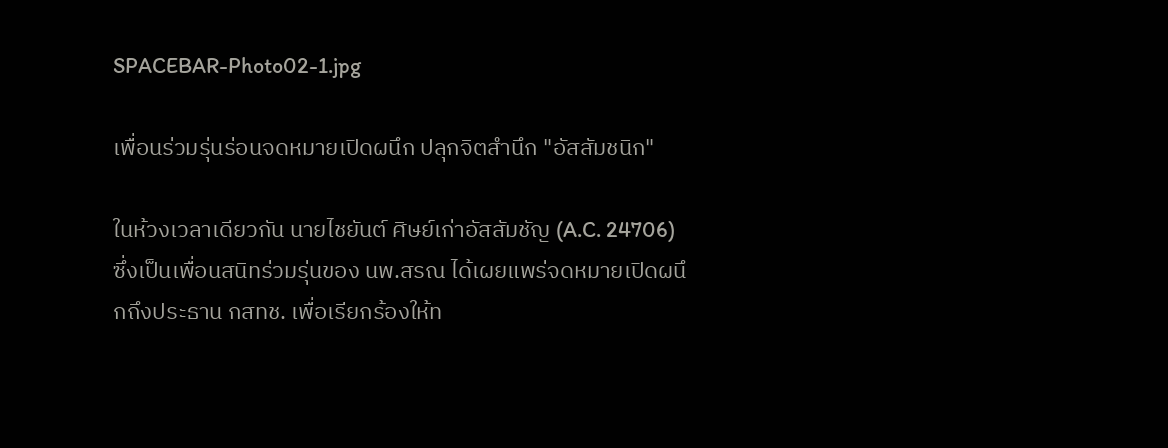SPACEBAR-Photo02-1.jpg

เพื่อนร่วมรุ่นร่อนจดหมายเปิดผนึก ปลุกจิตสำนึก "อัสสัมชนิก"

ในห้วงเวลาเดียวกัน นายไชยันต์ ศิษย์เก่าอัสสัมชัญ (A.C. 24706) ซึ่งเป็นเพื่อนสนิทร่วมรุ่นของ นพ.สรณ ได้เผยแพร่จดหมายเปิดผนึกถึงประธาน กสทช. เพื่อเรียกร้องให้ท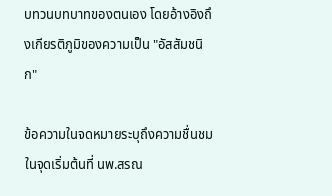บทวนบทบาทของตนเอง โดยอ้างอิงถึงเกียรติภูมิของความเป็น "อัสสัมชนิก"

ข้อความในจดหมายระบุถึงความชื่นชมในจุดเริ่มต้นที่ นพ.สรณ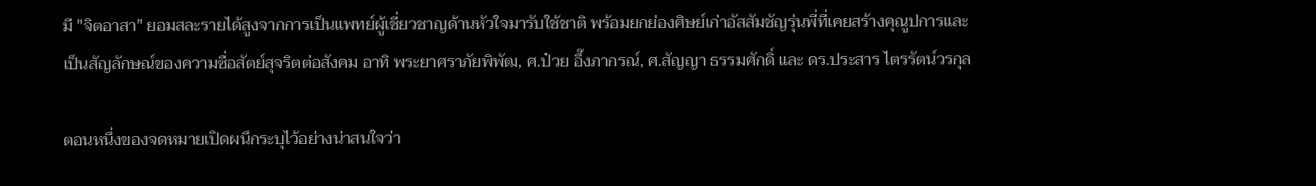มี "จิตอาสา" ยอมสละรายได้สูงจากการเป็นแพทย์ผู้เชี่ยวชาญด้านหัวใจมารับใช้ชาติ พร้อมยกย่องศิษย์เก่าอัสสัมชัญรุ่นพี่ที่เคยสร้างคุณูปการและเป็นสัญลักษณ์ของความซื่อสัตย์สุจริตต่อสังคม อาทิ พระยาศราภัยพิพัฒ, ศ.ป๋วย อึ๊งภากรณ์, ศ.สัญญา ธรรมศักดิ์ และ ดร.ประสาร ไตรรัตน์วรกุล

ตอนหนึ่งของจดหมายเปิดผนึกระบุไว้อย่างน่าสนใจว่า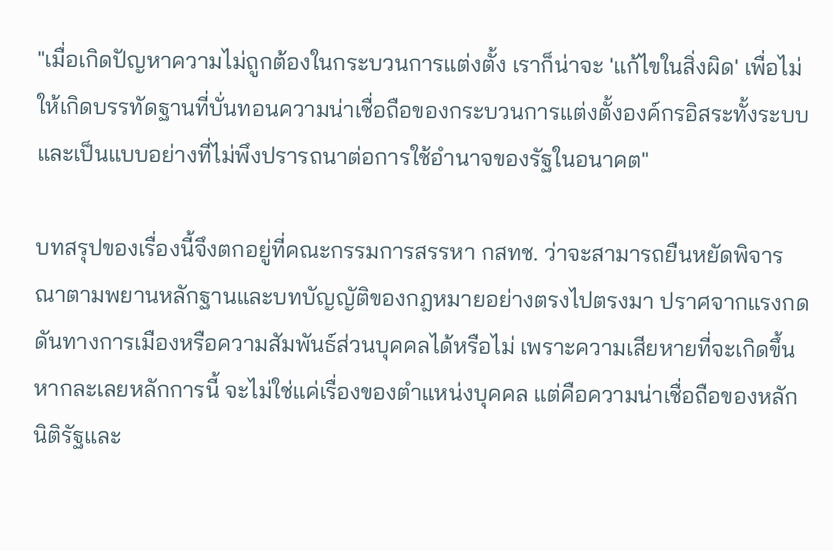"เมื่อเกิดปัญหาความไม่ถูกต้องในกระบวนการแต่งตั้ง เราก็น่าจะ 'แก้ไขในสิ่งผิด' เพื่อไม่ให้เกิดบรรทัดฐานที่บั่นทอนความน่าเชื่อถือของกระบวนการแต่งตั้งองค์กรอิสระทั้งระบบ และเป็นแบบอย่างที่ไม่พึงปรารถนาต่อการใช้อำนาจของรัฐในอนาคต"

บทสรุปของเรื่องนี้จึงตกอยู่ที่คณะกรรมการสรรหา กสทช. ว่าจะสามารถยืนหยัดพิจารณาตามพยานหลักฐานและบทบัญญัติของกฎหมายอย่างตรงไปตรงมา ปราศจากแรงกดดันทางการเมืองหรือความสัมพันธ์ส่วนบุคคลได้หรือไม่ เพราะความเสียหายที่จะเกิดขึ้นหากละเลยหลักการนี้ จะไม่ใช่แค่เรื่องของตำแหน่งบุคคล แต่คือความน่าเชื่อถือของหลักนิติรัฐและ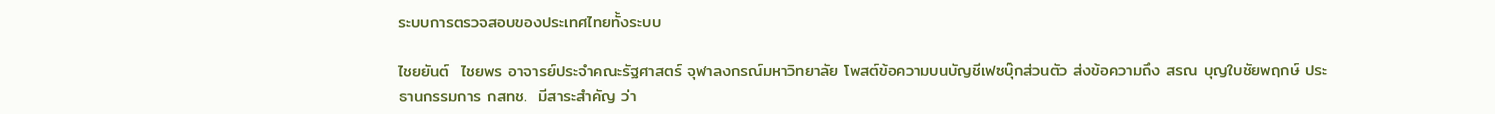ระบบการตรวจสอบของประเทศไทยทั้งระบบ

ไชยยันต์  ไชยพร อาจารย์ประจำคณะรัฐศาสตร์ จุฬาลงกรณ์มหาวิทยาลัย โพสต์ข้อความบนบัญชีเฟซบุ๊กส่วนตัว ส่งข้อความถึง สรณ บุญใบชัยพฤกษ์ ประธานกรรมการ กสทช.  มีสาระสำคัญ ว่า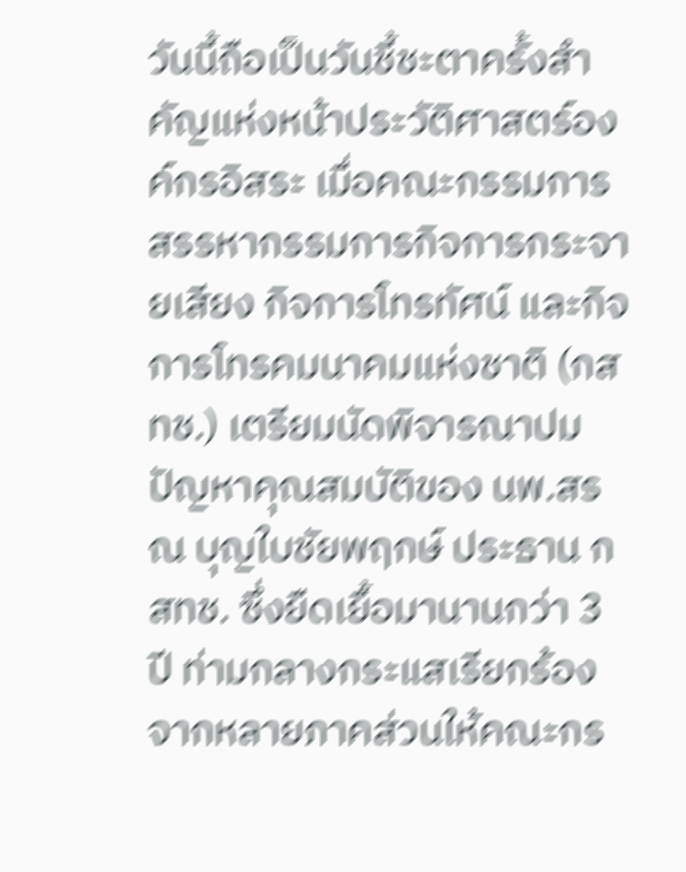วันนี้ถือเป็นวันชี้ชะตาครั้งสำคัญแห่งหน้าประวัติศาสตร์องค์กรอิสระ เมื่อคณะกรรมการสรรหากรรมการกิจการกระจายเสียง กิจการโทรทัศน์ และกิจการโทรคมนาคมแห่งชาติ (กสทช.) เตรียมนัดพิจารณาปมปัญหาคุณสมบัติของ นพ.สรณ บุญใบชัยพฤกษ์ ประธาน กสทช. ซึ่งยืดเยื้อมานานกว่า 3 ปี ท่ามกลางกระแสเรียกร้องจากหลายภาคส่วนให้คณะกร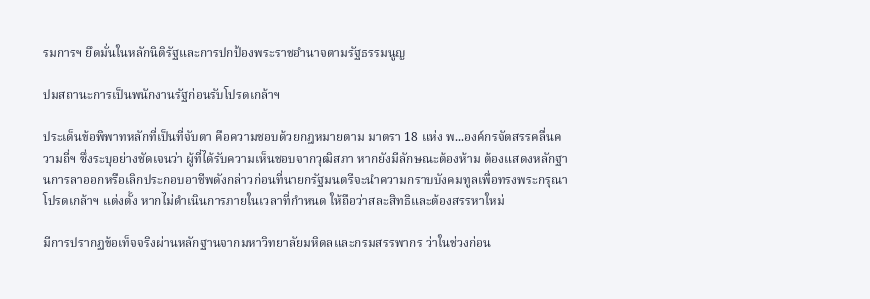รมการฯ ยึดมั่นในหลักนิติรัฐและการปกป้องพระราชอำนาจตามรัฐธรรมนูญ

ปมสถานะการเป็นพนักงานรัฐก่อนรับโปรดเกล้าฯ

ประเด็นข้อพิพาทหลักที่เป็นที่จับตา คือความชอบด้วยกฎหมายตาม มาตรา 18 แห่ง พ...องค์กรจัดสรรคลื่นความถี่ฯ ซึ่งระบุอย่างชัดเจนว่า ผู้ที่ได้รับความเห็นชอบจากวุฒิสภา หากยังมีลักษณะต้องห้าม ต้องแสดงหลักฐานการลาออกหรือเลิกประกอบอาชีพดังกล่าวก่อนที่นายกรัฐมนตรีจะนำความกราบบังคมทูลเพื่อทรงพระกรุณาโปรดเกล้าฯ แต่งตั้ง หากไม่ดำเนินการภายในเวลาที่กำหนด ให้ถือว่าสละสิทธิและต้องสรรหาใหม่

มีการปรากฏข้อเท็จจริงผ่านหลักฐานจากมหาวิทยาลัยมหิดลและกรมสรรพากร ว่าในช่วงก่อน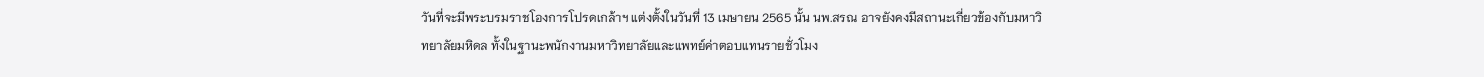วันที่จะมีพระบรมราชโองการโปรดเกล้าฯ แต่งตั้งในวันที่ 13 เมษายน 2565 นั้น นพ.สรณ อาจยังคงมีสถานะเกี่ยวข้องกับมหาวิทยาลัยมหิดล ทั้งในฐานะพนักงานมหาวิทยาลัยและแพทย์ค่าตอบแทนรายชั่วโมง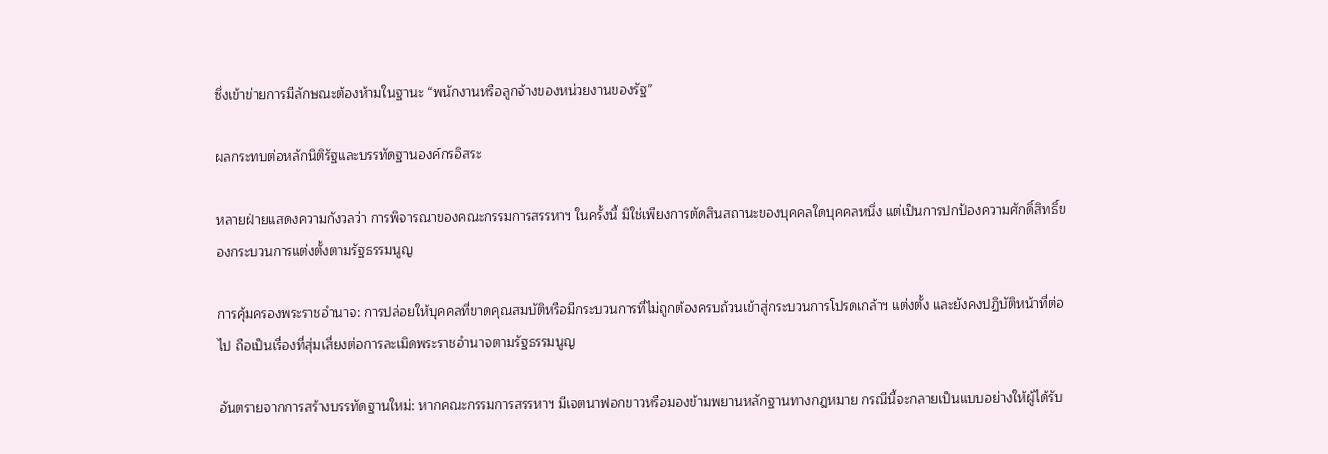ซึ่งเข้าข่ายการมีลักษณะต้องห้ามในฐานะ “พนักงานหรือลูกจ้างของหน่วยงานของรัฐ”

ผลกระทบต่อหลักนิติรัฐและบรรทัดฐานองค์กรอิสระ

หลายฝ่ายแสดงความกังวลว่า การพิจารณาของคณะกรรมการสรรหาฯ ในครั้งนี้ มิใช่เพียงการตัดสินสถานะของบุคคลใดบุคคลหนึ่ง แต่เป็นการปกป้องความศักดิ์สิทธิ์ของกระบวนการแต่งตั้งตามรัฐธรรมนูญ

การคุ้มครองพระราชอำนาจ: การปล่อยให้บุคคลที่ขาดคุณสมบัติหรือมีกระบวนการที่ไม่ถูกต้องครบถ้วนเข้าสู่กระบวนการโปรดเกล้าฯ แต่งตั้ง และยังคงปฏิบัติหน้าที่ต่อไป ถือเป็นเรื่องที่สุ่มเสี่ยงต่อการละเมิดพระราชอำนาจตามรัฐธรรมนูญ

อันตรายจากการสร้างบรรทัดฐานใหม่: หากคณะกรรมการสรรหาฯ มีเจตนาฟอกขาวหรือมองข้ามพยานหลักฐานทางกฎหมาย กรณีนี้จะกลายเป็นแบบอย่างให้ผู้ได้รับ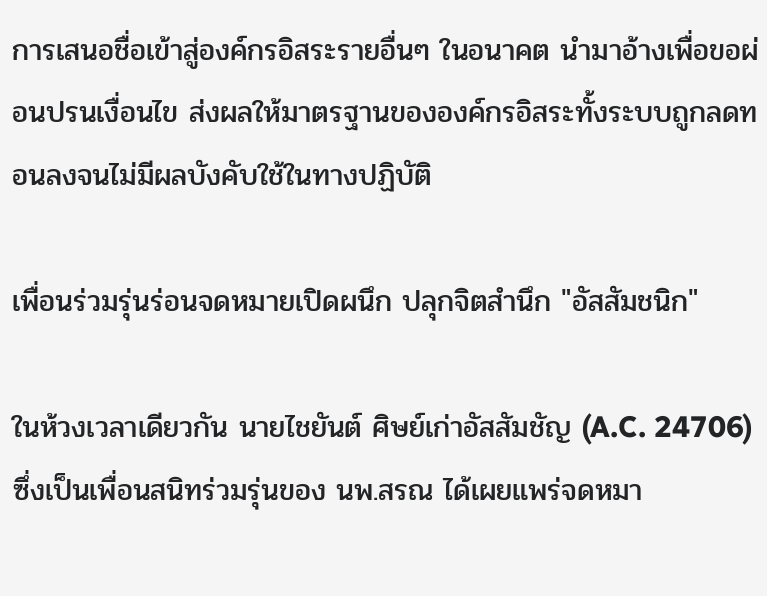การเสนอชื่อเข้าสู่องค์กรอิสระรายอื่นๆ ในอนาคต นำมาอ้างเพื่อขอผ่อนปรนเงื่อนไข ส่งผลให้มาตรฐานขององค์กรอิสระทั้งระบบถูกลดทอนลงจนไม่มีผลบังคับใช้ในทางปฏิบัติ

เพื่อนร่วมรุ่นร่อนจดหมายเปิดผนึก ปลุกจิตสำนึก "อัสสัมชนิก"

ในห้วงเวลาเดียวกัน นายไชยันต์ ศิษย์เก่าอัสสัมชัญ (A.C. 24706) ซึ่งเป็นเพื่อนสนิทร่วมรุ่นของ นพ.สรณ ได้เผยแพร่จดหมา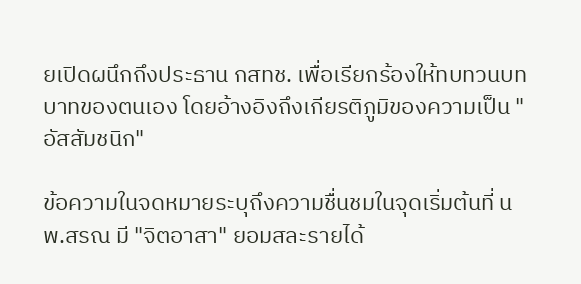ยเปิดผนึกถึงประธาน กสทช. เพื่อเรียกร้องให้ทบทวนบทบาทของตนเอง โดยอ้างอิงถึงเกียรติภูมิของความเป็น "อัสสัมชนิก"

ข้อความในจดหมายระบุถึงความชื่นชมในจุดเริ่มต้นที่ นพ.สรณ มี "จิตอาสา" ยอมสละรายได้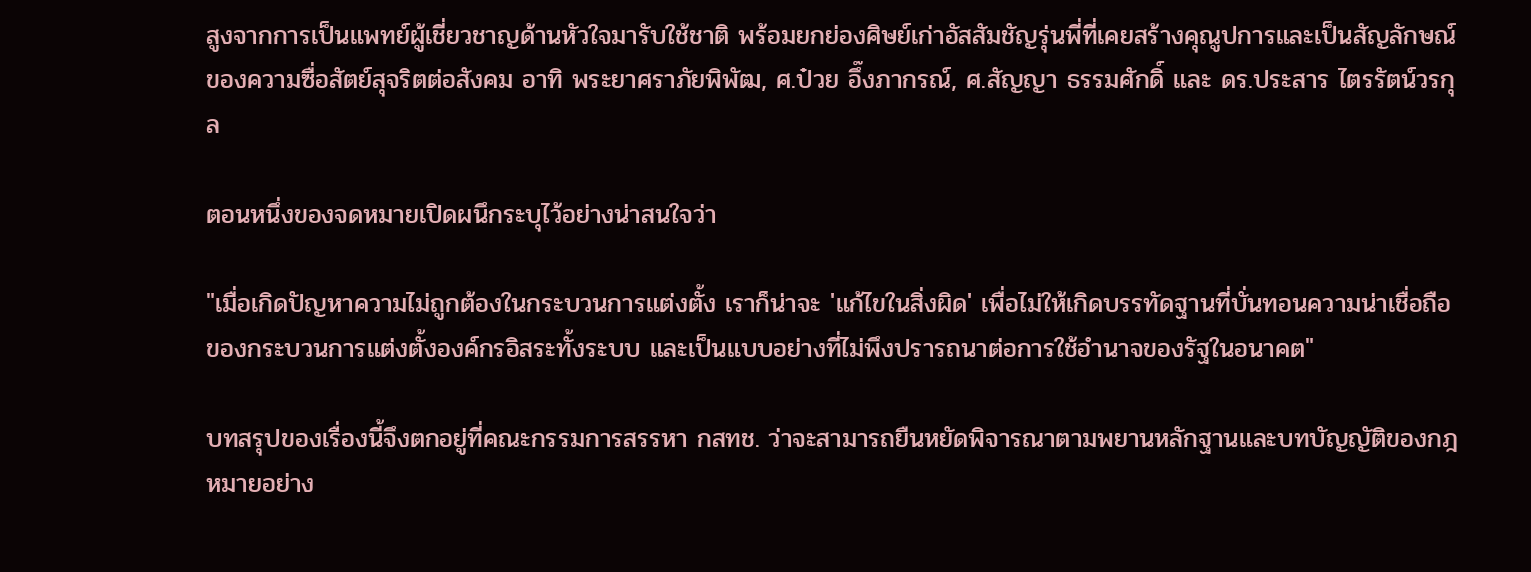สูงจากการเป็นแพทย์ผู้เชี่ยวชาญด้านหัวใจมารับใช้ชาติ พร้อมยกย่องศิษย์เก่าอัสสัมชัญรุ่นพี่ที่เคยสร้างคุณูปการและเป็นสัญลักษณ์ของความซื่อสัตย์สุจริตต่อสังคม อาทิ พระยาศราภัยพิพัฒ, ศ.ป๋วย อึ๊งภากรณ์, ศ.สัญญา ธรรมศักดิ์ และ ดร.ประสาร ไตรรัตน์วรกุล

ตอนหนึ่งของจดหมายเปิดผนึกระบุไว้อย่างน่าสนใจว่า

"เมื่อเกิดปัญหาความไม่ถูกต้องในกระบวนการแต่งตั้ง เราก็น่าจะ 'แก้ไขในสิ่งผิด' เพื่อไม่ให้เกิดบรรทัดฐานที่บั่นทอนความน่าเชื่อถือของกระบวนการแต่งตั้งองค์กรอิสระทั้งระบบ และเป็นแบบอย่างที่ไม่พึงปรารถนาต่อการใช้อำนาจของรัฐในอนาคต"

บทสรุปของเรื่องนี้จึงตกอยู่ที่คณะกรรมการสรรหา กสทช. ว่าจะสามารถยืนหยัดพิจารณาตามพยานหลักฐานและบทบัญญัติของกฎหมายอย่าง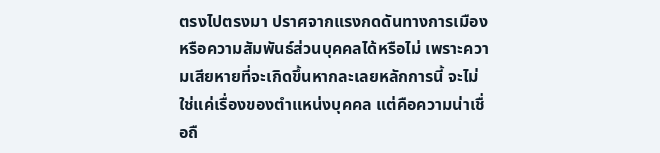ตรงไปตรงมา ปราศจากแรงกดดันทางการเมืองหรือความสัมพันธ์ส่วนบุคคลได้หรือไม่ เพราะความเสียหายที่จะเกิดขึ้นหากละเลยหลักการนี้ จะไม่ใช่แค่เรื่องของตำแหน่งบุคคล แต่คือความน่าเชื่อถื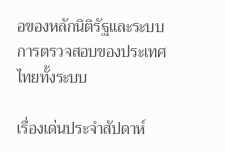อของหลักนิติรัฐและระบบการตรวจสอบของประเทศไทยทั้งระบบ

เรื่องเด่นประจำสัปดาห์